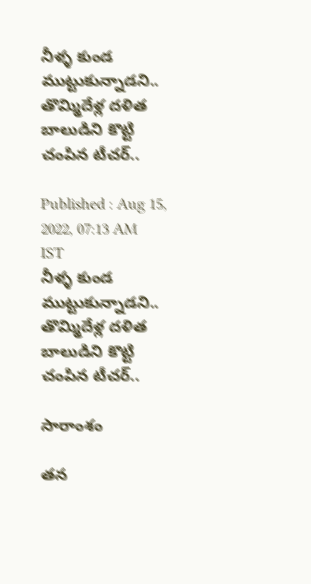నీళ్ళ కుండ ముట్టుకున్నాడని.. తొమ్మిదేళ్ల దళిత బాలుడిని కొట్టి చంపిన టీచర్..

Published : Aug 15, 2022, 07:13 AM IST
నీళ్ళ కుండ ముట్టుకున్నాడని.. తొమ్మిదేళ్ల దళిత బాలుడిని కొట్టి చంపిన టీచర్..

సారాంశం

తన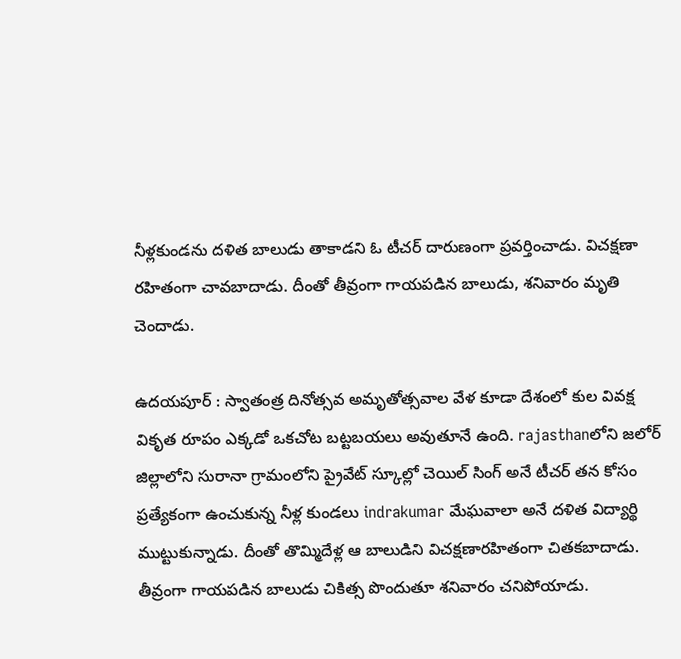నీళ్లకుండను దళిత బాలుడు తాకాడని ఓ టీచర్ దారుణంగా ప్రవర్తించాడు. విచక్షణా రహితంగా చావబాదాడు. దీంతో తీవ్రంగా గాయపడిన బాలుడు, శనివారం మృతి చెందాడు.

ఉదయపూర్ : స్వాతంత్ర దినోత్సవ అమృతోత్సవాల వేళ కూడా దేశంలో కుల వివక్ష వికృత రూపం ఎక్కడో ఒకచోట బట్టబయలు అవుతూనే ఉంది. rajasthanలోని జలోర్ జిల్లాలోని సురానా గ్రామంలోని ప్రైవేట్ స్కూల్లో చెయిల్ సింగ్ అనే టీచర్ తన కోసం ప్రత్యేకంగా ఉంచుకున్న నీళ్ల కుండలు indrakumar మేఘవాలా అనే దళిత విద్యార్థి ముట్టుకున్నాడు. దీంతో తొమ్మిదేళ్ల ఆ బాలుడిని విచక్షణారహితంగా చితకబాదాడు. తీవ్రంగా గాయపడిన బాలుడు చికిత్స పొందుతూ శనివారం చనిపోయాడు.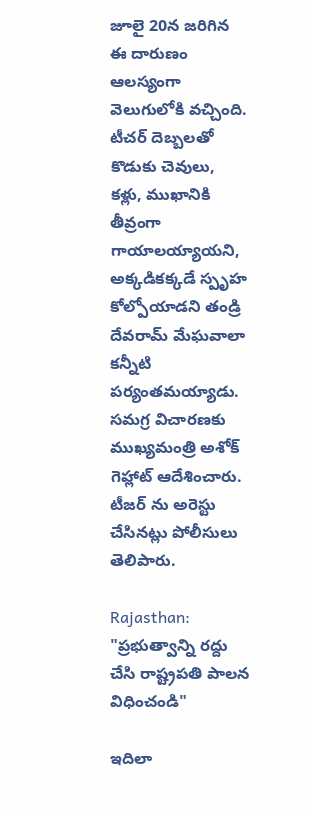జూలై 20న జరిగిన ఈ దారుణం ఆలస్యంగా వెలుగులోకి వచ్చింది. టీచర్ దెబ్బలతో కొడుకు చెవులు, కళ్లు, ముఖానికి తీవ్రంగా గాయాలయ్యాయని, అక్కడికక్కడే స్పృహ కోల్పోయాడని తండ్రి దేవరామ్ మేఘవాలా కన్నీటి పర్యంతమయ్యాడు. సమగ్ర విచారణకు ముఖ్యమంత్రి అశోక్ గెహ్లాట్ ఆదేశించారు. టీజర్ ను అరెస్టు చేసినట్లు పోలీసులు తెలిపారు.

Rajasthan: "ప్రభుత్వాన్ని రద్దు చేసి రాష్ట్రపతి పాలన విధించండి"

ఇదిలా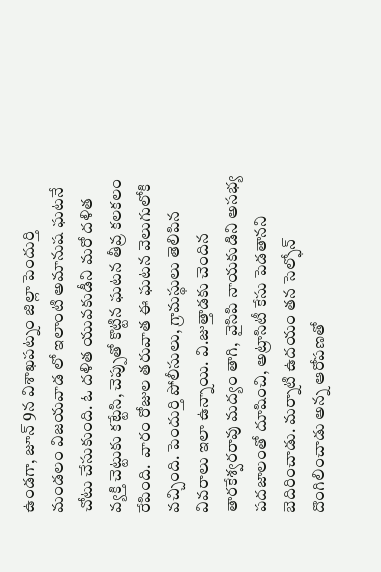ఉండగా, జూన్ 9న విశాఖపట్నం జిల్లా పెందుర్తి మండలం విజయవాడ లో ఇలాంటి అమానుష ఘటనే చోటు చేసుకుంది. ఓ దళిత యువకుడీని మరో దళిత వ్యక్తి చెట్టుకు కట్టేసి, చెప్పుతో కొట్టిన ఘటన తీవ్ర కలకలం రేపింది.  వారం రోజుల తరువాత ఈ ఘటన వెలుగులోకి వచ్చింది. పెందుర్తి పోలీసులు, గ్రామస్థులు తెలిపిన వివరాలు ఇలా ఉన్నాయి. వి.జుత్తాడకు చెందిన తారకేశ్వరరావు మద్యం తాగి,  వైసిపి నాయకుడిని అసభ్య పదజాలంతో దూషించి, అట్రాసిటీ కేసు పెడతానని బెదిరించాడు. మర్నాటి ఉదయం తన సెల్ఫోన్ దొంగిలించాడు అన్న ఆరోపణతో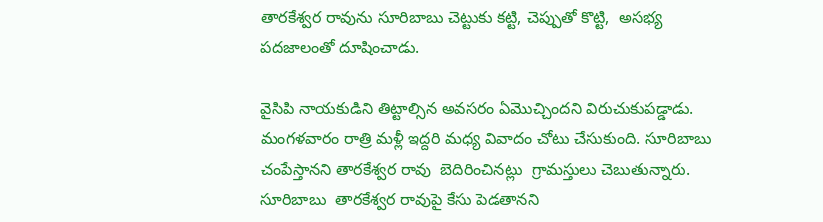తారకేశ్వర రావును సూరిబాబు చెట్టుకు కట్టి, చెప్పుతో కొట్టి,  అసభ్య పదజాలంతో దూషించాడు.

వైసిపి నాయకుడిని తిట్టాల్సిన అవసరం ఏమొచ్చిందని విరుచుకుపడ్డాడు. మంగళవారం రాత్రి మళ్లీ ఇద్దరి మధ్య వివాదం చోటు చేసుకుంది. సూరిబాబు చంపేస్తానని తారకేశ్వర రావు  బెదిరించినట్లు  గ్రామస్తులు చెబుతున్నారు. సూరిబాబు  తారకేశ్వర రావుపై కేసు పెడతానని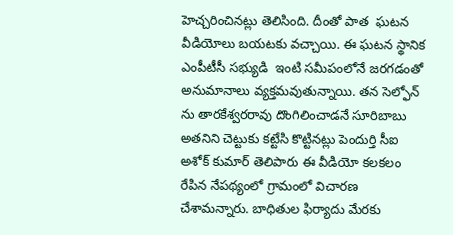హెచ్చరించినట్లు తెలిసింది. దీంతో పాత  ఘటన వీడియోలు బయటకు వచ్చాయి. ఈ ఘటన స్థానిక ఎంపీటీసీ సభ్యుడి  ఇంటి సమీపంలోనే జరగడంతో అనుమానాలు వ్యక్తమవుతున్నాయి. తన సెల్ఫోన్ ను తారకేశ్వరరావు దొంగిలించాడనే సూరిబాబు అతనిని చెట్టుకు కట్టేసి కొట్టినట్లు పెందుర్తి సీఐ అశోక్ కుమార్ తెలిపారు ఈ వీడియో కలకలం రేపిన నేపథ్యంలో గ్రామంలో విచారణ చేశామన్నారు. బాధితుల ఫిర్యాదు మేరకు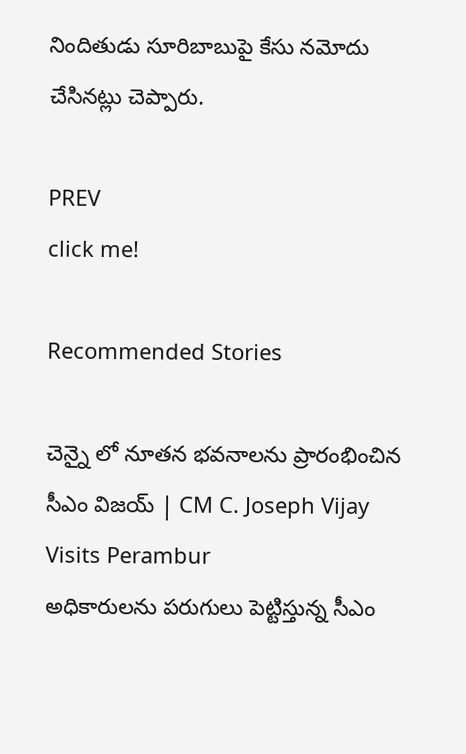నిందితుడు సూరిబాబుపై కేసు నమోదు చేసినట్లు చెప్పారు.

PREV
click me!

Recommended Stories

చెన్నై లో నూతన భవనాలను ప్రారంభించిన సీఎం విజయ్ | CM C. Joseph Vijay Visits Perambur
అధికారులను పరుగులు పెట్టిస్తున్న సీఎం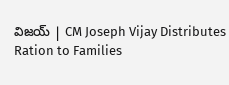విజయ్ | CM Joseph Vijay Distributes Ration to Families